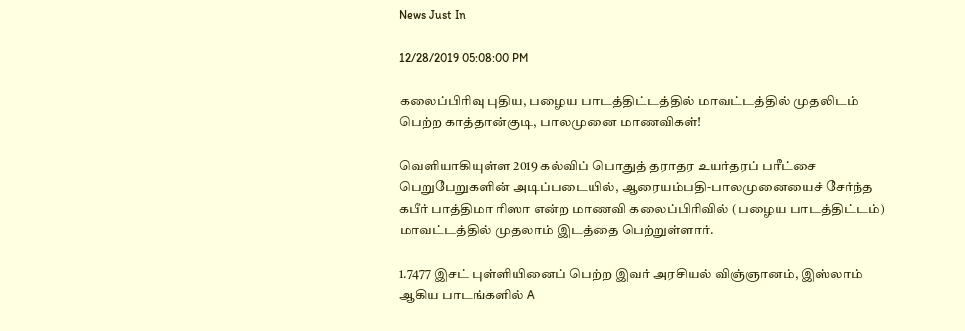News Just In

12/28/2019 05:08:00 PM

கலைப்பிரிவு புதிய, பழைய பாடத்திட்டத்தில் மாவட்டத்தில் முதலிடம் பெற்ற காத்தான்குடி, பாலமுனை மாணவிகள்!

வெளியாகியுள்ள 2019 கல்விப் பொதுத் தராதர உயர்தரப் பரீட்சை பெறுபேறுகளின் அடிப்படையில், ஆரையம்பதி-பாலமுனையைச் சேர்ந்த கபீர் பாத்திமா ரிஸா என்ற மாணவி கலைப்பிரிவில் (பழைய பாடத்திட்டம்) மாவட்டத்தில் முதலாம் இடத்தை பெற்றுள்ளார்.

1.7477 இசட் புள்ளியினைப் பெற்ற இவர் அரசியல் விஞ்ஞானம், இஸ்லாம் ஆகிய பாடங்களில் A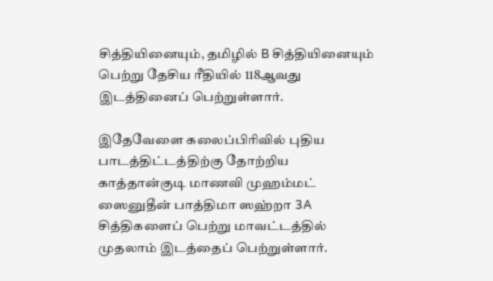சித்தியினையும், தமிழில் B சித்தியினையும் பெற்று தேசிய ரீதியில் 118ஆவது இடத்தினைப் பெற்றுள்ளார்.

இதேவேளை கலைப்பிரிவில் புதிய பாடத்திட்டத்திற்கு தோற்றிய காத்தான்குடி மாணவி முஹம்மட் ஸைனுதீன் பாத்திமா ஸஹ்றா 3A  சித்திகளைப் பெற்று மாவட்டத்தில் முதலாம் இடத்தைப் பெற்றுள்ளார்.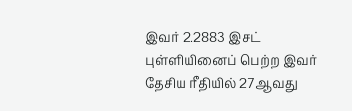இவர் 2.2883 இசட் புள்ளியினைப் பெற்ற இவர் தேசிய ரீதியில் 27ஆவது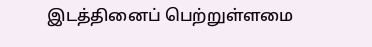இடத்தினைப் பெற்றுள்ளமை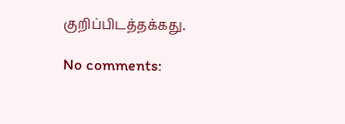குறிப்பிடத்தக்கது.

No comments: